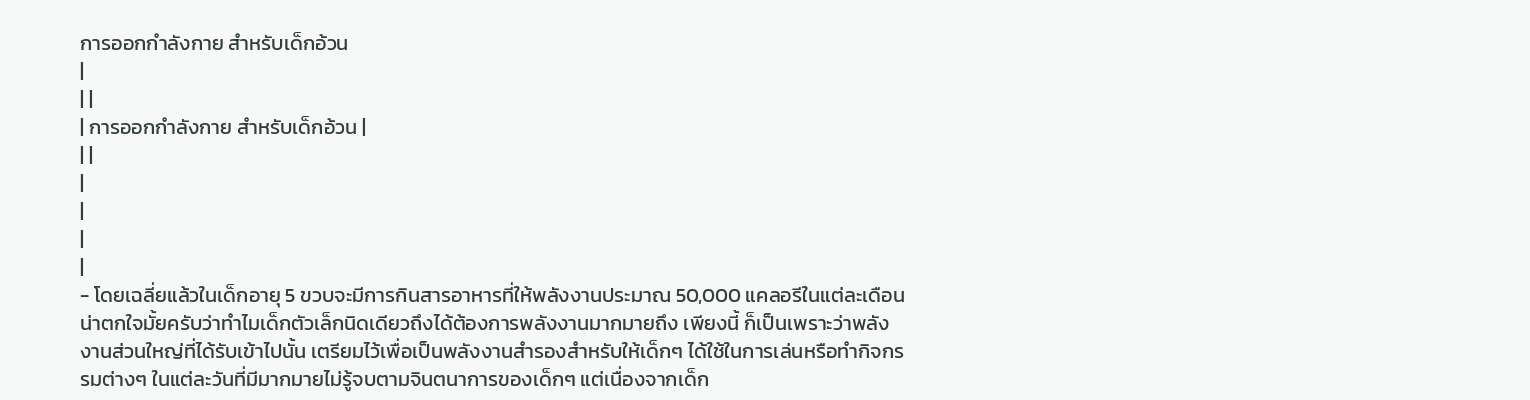การออกกำลังกาย สำหรับเด็กอ้วน
|
| |
| การออกกำลังกาย สำหรับเด็กอ้วน |
| |
|
|
|
|
- โดยเฉลี่ยแล้วในเด็กอายุ 5 ขวบจะมีการกินสารอาหารที่ให้พลังงานประมาณ 50,000 แคลอรีในแต่ละเดือน น่าตกใจมั้ยครับว่าทำไมเด็กตัวเล็กนิดเดียวถึงได้ต้องการพลังงานมากมายถึง เพียงนี้ ก็เป็นเพราะว่าพลังงานส่วนใหญ่ที่ได้รับเข้าไปนั้น เตรียมไว้เพื่อเป็นพลังงานสำรองสำหรับให้เด็กๆ ได้ใช้ในการเล่นหรือทำกิจกรรมต่างๆ ในแต่ละวันที่มีมากมายไม่รู้จบตามจินตนาการของเด็กๆ แต่เนื่องจากเด็ก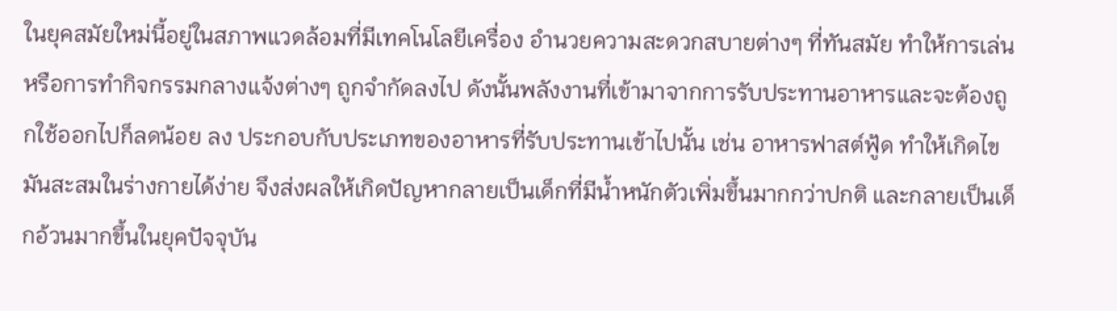ในยุคสมัยใหม่นี้อยู่ในสภาพแวดล้อมที่มีเทคโนโลยีเครื่อง อำนวยความสะดวกสบายต่างๆ ที่ทันสมัย ทำให้การเล่นหรือการทำกิจกรรมกลางแจ้งต่างๆ ถูกจำกัดลงไป ดังนั้นพลังงานที่เข้ามาจากการรับประทานอาหารและจะต้องถูกใช้ออกไปก็ลดน้อย ลง ประกอบกับประเภทของอาหารที่รับประทานเข้าไปนั้น เช่น อาหารฟาสต์ฟู้ด ทำให้เกิดไขมันสะสมในร่างกายได้ง่าย จึงส่งผลให้เกิดปัญหากลายเป็นเด็กที่มีน้ำหนักตัวเพิ่มขึ้นมากกว่าปกติ และกลายเป็นเด็กอ้วนมากขึ้นในยุคปัจจุบัน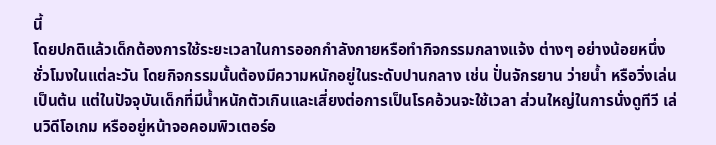นี้
โดยปกติแล้วเด็กต้องการใช้ระยะเวลาในการออกกำลังกายหรือทำกิจกรรมกลางแจ้ง ต่างๆ อย่างน้อยหนึ่งชั่วโมงในแต่ละวัน โดยกิจกรรมนั้นต้องมีความหนักอยู่ในระดับปานกลาง เช่น ปั่นจักรยาน ว่ายน้ำ หรือวิ่งเล่น เป็นต้น แต่ในปัจจุบันเด็กที่มีน้ำหนักตัวเกินและเสี่ยงต่อการเป็นโรคอ้วนจะใช้เวลา ส่วนใหญ่ในการนั่งดูทีวี เล่นวิดีโอเกม หรืออยู่หน้าจอคอมพิวเตอร์อ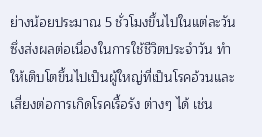ย่างน้อยประมาณ 5 ชั่วโมงขึ้นไปในแต่ละวัน ซึ่งส่งผลต่อเนื่องในการใช้ชีวิตประจำวัน ทำให้เติบโตขึ้นไปเป็นผู้ใหญ่ที่เป็นโรคอ้วนและเสี่ยงต่อการเกิดโรคเรื้อรัง ต่างๆ ได้ เช่น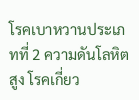โรคเบาหวานประเภทที่ 2 ความดันโลหิตสูง โรคเกี่ยว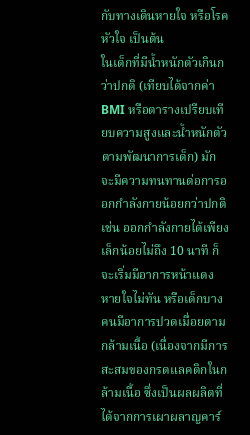กับทางเดินหายใจ หรือโรคหัวใจ เป็นต้น
ในเด็กที่มีน้ำหนักตัวเกินกว่าปกติ (เทียบได้จากค่า BMI หรือตารางเปรียบเทียบความสูงและน้ำหนักตัวตามพัฒนาการเด็ก) มักจะมีความทนทานต่อการออกกำลังกายน้อยกว่าปกติ เช่น ออกกำลังกายได้เพียงเล็กน้อยไม่ถึง 10 นาที ก็จะเริ่มมีอาการหน้าแดง หายใจไม่ทัน หรือเด็กบางคนมีอาการปวดเมื่อยตามกล้ามเนื้อ (เนื่องจากมีการสะสมของกรดแลคติกในกล้ามเนื้อ ซึ่งเป็นผลผลิตที่ได้จากการเผาผลาญคาร์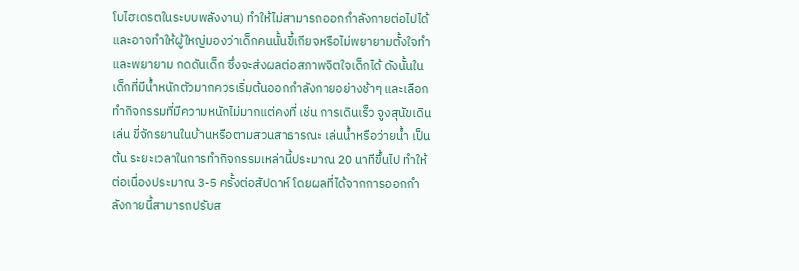โบไฮเดรตในระบบพลังงาน) ทำให้ไม่สามารถออกกำลังกายต่อไปได้ และอาจทำให้ผู้ใหญ่มองว่าเด็กคนนั้นขี้เกียจหรือไม่พยายามตั้งใจทำและพยายาม กดดันเด็ก ซึ่งจะส่งผลต่อสภาพจิตใจเด็กได้ ดังนั้นในเด็กที่มีน้ำหนักตัวมากควรเริ่มต้นออกกำลังกายอย่างช้าๆ และเลือกทำกิจกรรมที่มีความหนักไม่มากแต่คงที่ เช่น การเดินเร็ว จูงสุนัขเดินเล่น ขี่จักรยานในบ้านหรือตามสวนสาธารณะ เล่นน้ำหรือว่ายน้ำ เป็นต้น ระยะเวลาในการทำกิจกรรมเหล่านี้ประมาณ 20 นาทีขึ้นไป ทำให้ต่อเนื่องประมาณ 3-5 ครั้งต่อสัปดาห์ โดยผลที่ได้จากการออกกำลังกายนี้สามารถปรับส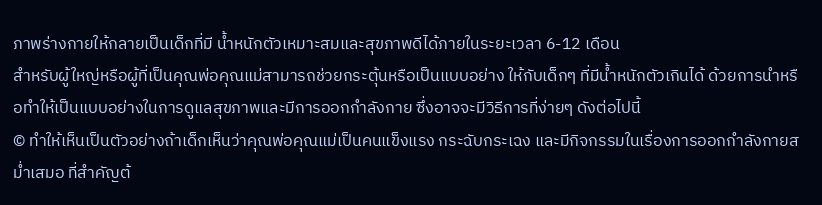ภาพร่างกายให้กลายเป็นเด็กที่มี น้ำหนักตัวเหมาะสมและสุขภาพดีได้ภายในระยะเวลา 6-12 เดือน
สำหรับผู้ใหญ่หรือผู้ที่เป็นคุณพ่อคุณแม่สามารถช่วยกระตุ้นหรือเป็นแบบอย่าง ให้กับเด็กๆ ที่มีน้ำหนักตัวเกินได้ ด้วยการนำหรือทำให้เป็นแบบอย่างในการดูแลสุขภาพและมีการออกกำลังกาย ซึ่งอาจจะมีวิธีการที่ง่ายๆ ดังต่อไปนี้
© ทำให้เห็นเป็นตัวอย่างถ้าเด็กเห็นว่าคุณพ่อคุณแม่เป็นคนแข็งแรง กระฉับกระเฉง และมีกิจกรรมในเรื่องการออกกำลังกายสม่ำเสมอ ที่สำคัญต้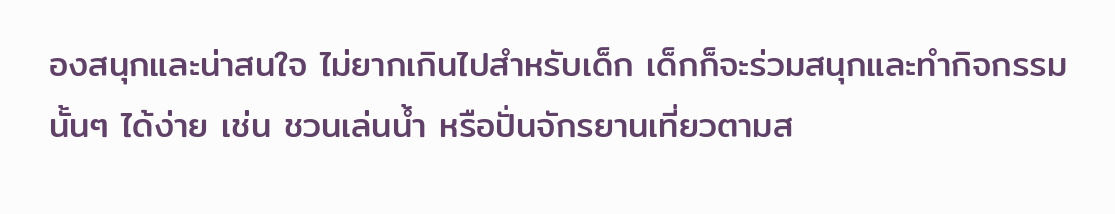องสนุกและน่าสนใจ ไม่ยากเกินไปสำหรับเด็ก เด็กก็จะร่วมสนุกและทำกิจกรรมนั้นๆ ได้ง่าย เช่น ชวนเล่นน้ำ หรือปั่นจักรยานเที่ยวตามส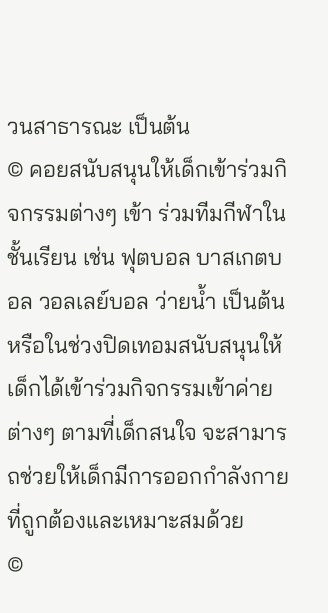วนสาธารณะ เป็นต้น
© คอยสนับสนุนให้เด็กเข้าร่วมกิจกรรมต่างๆ เข้า ร่วมทีมกีฬาในชั้นเรียน เช่น ฟุตบอล บาสเกตบอล วอลเลย์บอล ว่ายน้ำ เป็นต้น หรือในช่วงปิดเทอมสนับสนุนให้เด็กได้เข้าร่วมกิจกรรมเข้าค่ายต่างๆ ตามที่เด็กสนใจ จะสามารถช่วยให้เด็กมีการออกกำลังกายที่ถูกต้องและเหมาะสมด้วย
©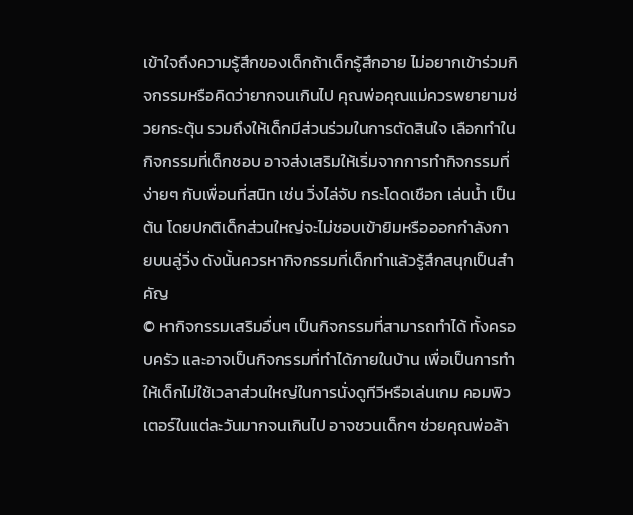เข้าใจถึงความรู้สึกของเด็กถ้าเด็กรู้สึกอาย ไม่อยากเข้าร่วมกิจกรรมหรือคิดว่ายากจนเกินไป คุณพ่อคุณแม่ควรพยายามช่วยกระตุ้น รวมถึงให้เด็กมีส่วนร่วมในการตัดสินใจ เลือกทำในกิจกรรมที่เด็กชอบ อาจส่งเสริมให้เริ่มจากการทำกิจกรรมที่ง่ายๆ กับเพื่อนที่สนิท เช่น วิ่งไล่จับ กระโดดเชือก เล่นน้ำ เป็นต้น โดยปกติเด็กส่วนใหญ่จะไม่ชอบเข้ายิมหรือออกกำลังกายบนลู่วิ่ง ดังนั้นควรหากิจกรรมที่เด็กทำแล้วรู้สึกสนุกเป็นสำคัญ
© หากิจกรรมเสริมอื่นๆ เป็นกิจกรรมที่สามารถทำได้ ทั้งครอบครัว และอาจเป็นกิจกรรมที่ทำได้ภายในบ้าน เพื่อเป็นการทำให้เด็กไม่ใช้เวลาส่วนใหญ่ในการนั่งดูทีวีหรือเล่นเกม คอมพิวเตอร์ในแต่ละวันมากจนเกินไป อาจชวนเด็กๆ ช่วยคุณพ่อล้า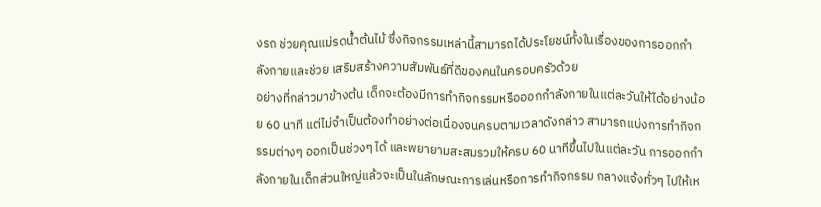งรถ ช่วยคุณแม่รดน้ำต้นไม้ ซึ่งกิจกรรมเหล่านี้สามารถได้ประโยชน์ทั้งในเรื่องของการออกกำลังกายและช่วย เสริมสร้างความสัมพันธ์ที่ดีของคนในครอบครัวด้วย
อย่างที่กล่าวมาข้างต้น เด็กจะต้องมีการทำกิจกรรมหรือออกกำลังกายในแต่ละวันให้ได้อย่างน้อย 60 นาที แต่ไม่จำเป็นต้องทำอย่างต่อเนื่องจนครบตามเวลาดังกล่าว สามารถแบ่งการทำกิจกรรมต่างๆ ออกเป็นช่วงๆ ได้ และพยายามสะสมรวมให้ครบ 60 นาทีขึ้นไปในแต่ละวัน การออกกำลังกายในเด็กส่วนใหญ่แล้วจะเป็นในลักษณะการเล่นหรือการทำกิจกรรม กลางแจ้งทั่วๆ ไปให้เห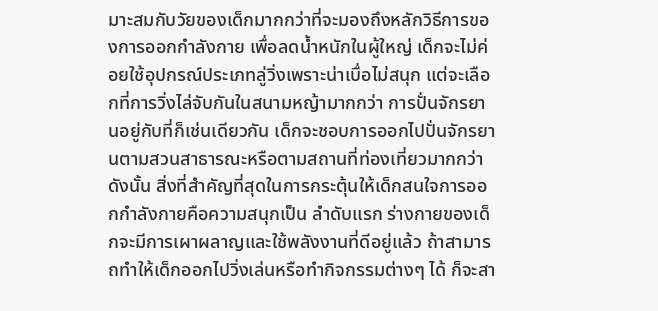มาะสมกับวัยของเด็กมากกว่าที่จะมองถึงหลักวิธีการของการออกกำลังกาย เพื่อลดน้ำหนักในผู้ใหญ่ เด็กจะไม่ค่อยใช้อุปกรณ์ประเภทลู่วิ่งเพราะน่าเบื่อไม่สนุก แต่จะเลือกที่การวิ่งไล่จับกันในสนามหญ้ามากกว่า การปั่นจักรยานอยู่กับที่ก็เช่นเดียวกัน เด็กจะชอบการออกไปปั่นจักรยานตามสวนสาธารณะหรือตามสถานที่ท่องเที่ยวมากกว่า
ดังนั้น สิ่งที่สำคัญที่สุดในการกระตุ้นให้เด็กสนใจการออกกำลังกายคือความสนุกเป็น ลำดับแรก ร่างกายของเด็กจะมีการเผาผลาญและใช้พลังงานที่ดีอยู่แล้ว ถ้าสามารถทำให้เด็กออกไปวิ่งเล่นหรือทำกิจกรรมต่างๆ ได้ ก็จะสา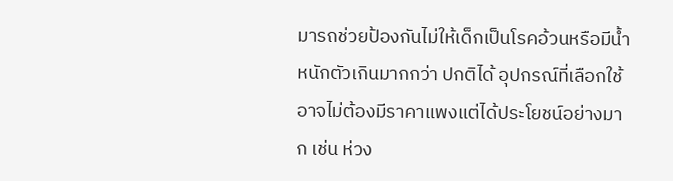มารถช่วยป้องกันไม่ให้เด็กเป็นโรคอ้วนหรือมีน้ำหนักตัวเกินมากกว่า ปกติได้ อุปกรณ์ที่เลือกใช้อาจไม่ต้องมีราคาแพงแต่ได้ประโยชน์อย่างมาก เช่น ห่วง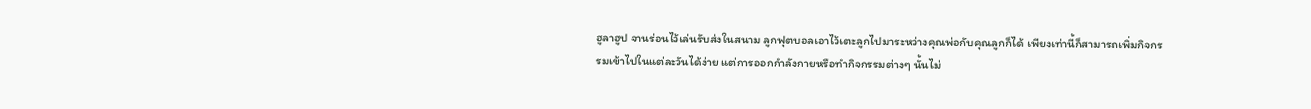ฮูลาฮูป จานร่อนไว้เล่นรับส่งในสนาม ลูกฟุตบอลเอาไว้เตะลูกไปมาระหว่างคุณพ่อกับคุณลูกก็ได้ เพียงเท่านี้ก็สามารถเพิ่มกิจกรรมเข้าไปในแต่ละวันได้ง่าย แต่การออกกำลังกายหรือทำกิจกรรมต่างๆ นั้นไม่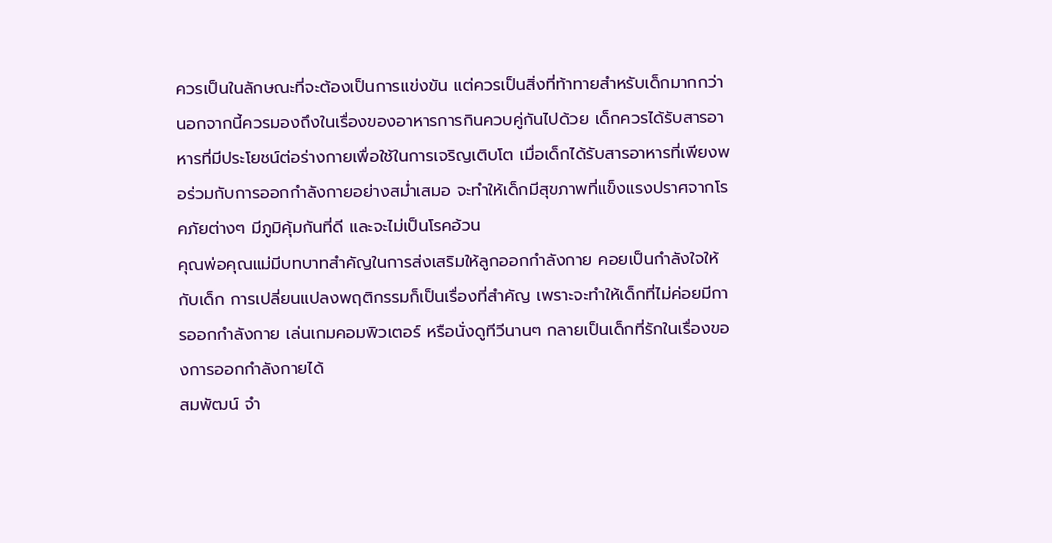ควรเป็นในลักษณะที่จะต้องเป็นการแข่งขัน แต่ควรเป็นสิ่งที่ท้าทายสำหรับเด็กมากกว่า นอกจากนี้ควรมองถึงในเรื่องของอาหารการกินควบคู่กันไปด้วย เด็กควรได้รับสารอาหารที่มีประโยชน์ต่อร่างกายเพื่อใช้ในการเจริญเติบโต เมื่อเด็กได้รับสารอาหารที่เพียงพอร่วมกับการออกกำลังกายอย่างสม่ำเสมอ จะทำให้เด็กมีสุขภาพที่แข็งแรงปราศจากโรคภัยต่างๆ มีภูมิคุ้มกันที่ดี และจะไม่เป็นโรคอ้วน
คุณพ่อคุณแม่มีบทบาทสำคัญในการส่งเสริมให้ลูกออกกำลังกาย คอยเป็นกำลังใจให้กับเด็ก การเปลี่ยนแปลงพฤติกรรมก็เป็นเรื่องที่สำคัญ เพราะจะทำให้เด็กที่ไม่ค่อยมีการออกกำลังกาย เล่นเกมคอมพิวเตอร์ หรือนั่งดูทีวีนานๆ กลายเป็นเด็กที่รักในเรื่องของการออกกำลังกายได้
สมพัฒน์ จำ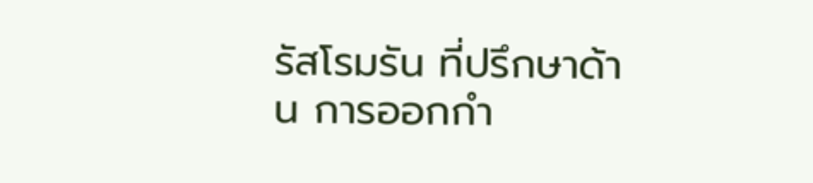รัสโรมรัน ที่ปรึกษาด้าน การออกกำ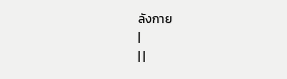ลังกาย
|
| |